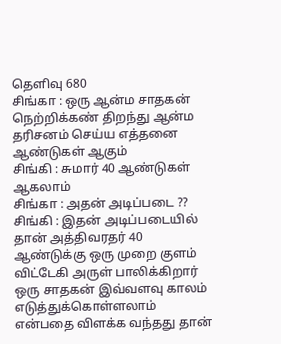தெளிவு 680
சிங்கா : ஒரு ஆன்ம சாதகன் நெற்றிக்கண் திறந்து ஆன்ம தரிசனம் செய்ய எத்தனை ஆண்டுகள் ஆகும்
சிங்கி : சுமார் 40 ஆண்டுகள் ஆகலாம்
சிங்கா : அதன் அடிப்படை ??
சிங்கி : இதன் அடிப்படையில் தான் அத்திவரதர் 40 ஆண்டுக்கு ஒரு முறை குளம் விட்டேகி அருள் பாலிக்கிறார்
ஒரு சாதகன் இவ்வளவு காலம் எடுத்துக்கொள்ளலாம் என்பதை விளக்க வந்தது தான்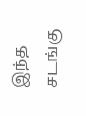இந்த சடங்கு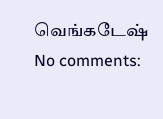வெங்கடேஷ்
No comments: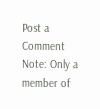Post a Comment
Note: Only a member of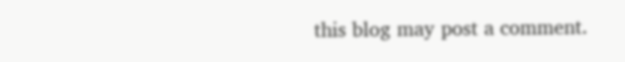this blog may post a comment.